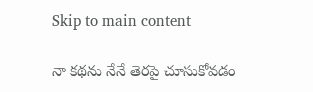Skip to main content

నా క‌థ‌ను నేనే తెర‌పై చూసుకోవ‌డం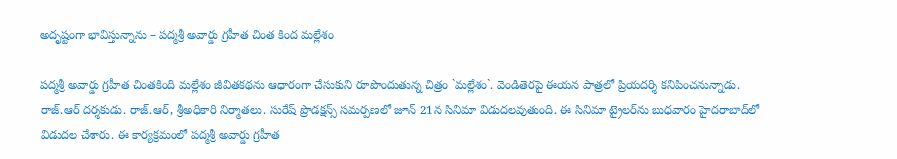అదృష్టంగా భావిస్తున్నాను – ప‌ద్మ‌శ్రీ అవార్డు గ్ర‌హీత చింత కింద మల్లేశం

ప‌ద్మ‌శ్రీ అవార్డు గ్ర‌హీత చింత‌కింది మ‌ల్లేశం జీవిత‌క‌థ‌ను ఆధారంగా చేసుకుని రూపొందుతున్న చిత్రం `మ‌ల్లేశం`. వెండితెర‌పై ఈయ‌న పాత్ర‌లో ప్రియ‌దర్శి క‌నిపించ‌నున్నాడు. రాజ్‌.ఆర్ ద‌ర్శ‌కుడు. రాజ్‌.ఆర్‌, శ్రీఅధికారి నిర్మాత‌లు. సురేష్ ప్రొడ‌క్ష‌న్స్ స‌మ‌ర్ప‌ణ‌లో జూన్ 21న సినిమా విడుద‌ల‌వుతుంది. ఈ సినిమా ట్రైల‌ర్‌ను బుధ‌వారం హైద‌రాబాద్‌లో విడుద‌ల చేశారు. ఈ కార్య‌క్ర‌మంలో ప‌ద్మ‌శ్రీ అవార్డు గ్ర‌హీత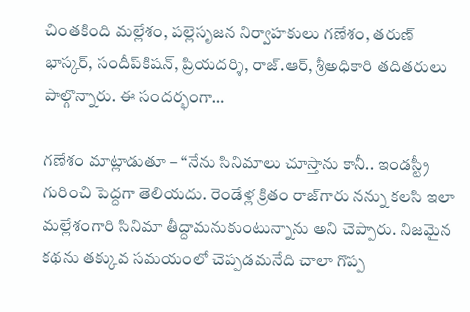చింత‌కింది మ‌ల్లేశం, పల్లెసృజ‌న నిర్వాహ‌కులు గ‌ణేశం, త‌రుణ్ భాస్క‌ర్‌, సందీప్‌కిష‌న్‌, ప్రియ‌ద‌ర్శి, రాజ్‌.ఆర్‌, శ్రీఅధికారి త‌దిత‌రులు పాల్గొన్నారు. ఈ సంద‌ర్భంగా…

గ‌ణేశం మాట్లాడుతూ – “నేను సినిమాలు చూస్తాను కానీ.. ఇండ‌స్ట్రీ గురించి పెద్ద‌గా తెలియ‌దు. రెండేళ్ల క్రితం రాజ్‌గారు న‌న్ను క‌ల‌సి ఇలా మ‌ల్లేశంగారి సినిమా తీద్దామ‌నుకుంటున్నాను అని చెప్పారు. నిజ‌మైన క‌థ‌ను త‌క్కువ స‌మ‌యంలో చెప్ప‌డ‌మ‌నేది చాలా గొప్ప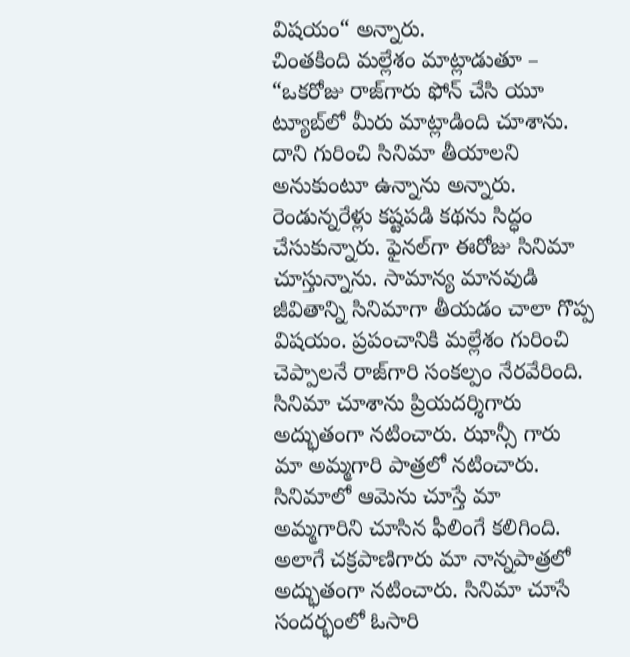విష‌యం“ అన్నారు.
చింత‌కింది మ‌ల్లేశం మాట్లాడుతూ – “ఒక‌రోజు రాజ్‌గారు ఫోన్ చేసి యూ ట్యూబ్‌లో మీరు మాట్లాడింది చూశాను. దాని గురించి సినిమా తీయాల‌ని అనుకుంటూ ఉన్నాను అన్నారు. రెండున్న‌రేళ్లు క‌ష్ట‌ప‌డి క‌థ‌ను సిద్ధం చేసుకున్నారు. ఫైన‌ల్‌గా ఈరోజు సినిమా చూస్తున్నాను. సామాన్య మాన‌వుడి జీవితాన్ని సినిమాగా తీయ‌డం చాలా గొప్ప విష‌యం. ప్ర‌పంచానికి మ‌ల్లేశం గురించి చెప్పాల‌నే రాజ్‌గారి సంక‌ల్పం నేర‌వేరింది. సినిమా చూశాను ప్రియ‌ద‌ర్శిగారు అద్భుతంగా న‌టించారు. ఝాన్సీ గారు మా అమ్మ‌గారి పాత్ర‌లో న‌టించారు. సినిమాలో ఆమెను చూస్తే మా అమ్మ‌గారిని చూసిన ఫీలింగే క‌లిగింది. అలాగే చ‌క్ర‌పాణిగారు మా నాన్న‌పాత్ర‌లో అద్భుతంగా న‌టించారు. సినిమా చూసే సంద‌ర్భంలో ఓసారి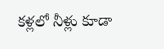క‌ళ్ల‌లో నీళ్లు కూడా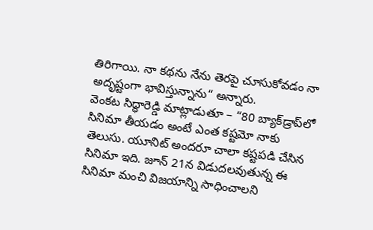తిరిగాయి. నా క‌థ‌ను నేను తెర‌పై చూసుకోవ‌డం నా అదృష్టంగా భావిస్తున్నాను“ అన్నారు.
వెంక‌ట సిద్ధారెడ్డి మాట్లాడుతూ – “80 బ్యాక్‌డ్రాప్‌లో సినిమా తీయ‌డం అంటే ఎంత క‌ష్ట‌మో నాకు తెలుసు. యూనిట్ అంద‌రూ చాలా క‌ష్ట‌ప‌డి చేసిన సినిమా ఇది. జూన్ 21న విడుద‌లవుతున్న ఈ సినిమా మంచి విజ‌యాన్ని సాధించాల‌ని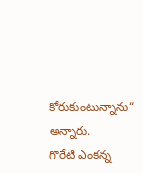కోరుకుంటున్నాను“ అన్నారు.
గొరేటి ఎంక‌న్న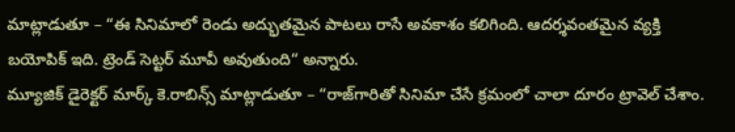మాట్లాడుతూ – “ఈ సినిమాలో రెండు అద్భుత‌మైన పాట‌లు రాసే అవ‌కాశం క‌లిగింది. ఆద‌ర్శవంత‌మైన వ్య‌క్తి బ‌యోపిక్ ఇది. ట్రెండ్ సెట్ట‌ర్ మూవీ అవుతుంది“ అన్నారు.
మ్యూజిక్ డైరెక్ట‌ర్ మార్క్ కె.రాబిన్స్ మాట్లాడుతూ – “రాజ్‌గారితో సినిమా చేసే క్ర‌మంలో చాలా దూరం ట్రావెల్ చేశాం.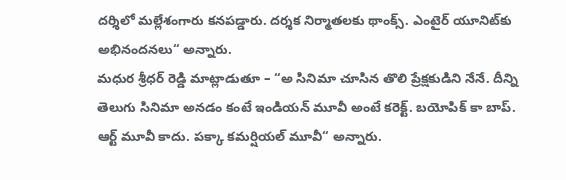ద‌ర్శిలో మ‌ల్లేశంగారు క‌న‌ప‌డ్డారు. ద‌ర్శ‌క నిర్మాత‌ల‌కు థాంక్స్‌. ఎంటైర్ యూనిట్‌కు అభినంద‌న‌లు“ అన్నారు.
మ‌ధుర శ్రీధ‌ర్ రెడ్డి మాట్లాడుతూ – “అ సినిమా చూసిన తొలి ప్రేక్ష‌కుడిని నేనే. దీన్ని తెలుగు సినిమా అన‌డం కంటే ఇండియ‌న్ మూవీ అంటే క‌రెక్ట్‌. బ‌యోపిక్ కా బాప్‌. ఆర్ట్ మూవీ కాదు. ప‌క్కా క‌మ‌ర్షియ‌ల్ మూవీ“ అన్నారు.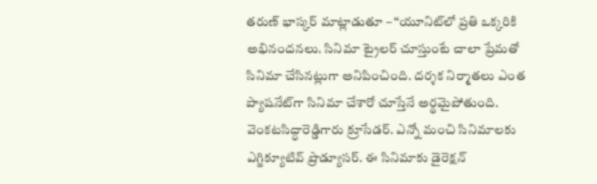త‌రుణ్ భాస్క‌ర్ మాట్లాడుతూ – “యూనిట్‌లో ప్ర‌తి ఒక్క‌రికి అభినంద‌న‌లు. సినిమా ట్రైల‌ర్ చూస్తుంటే చాలా ప్రేమ‌తో సినిమా చేసిన‌ట్లుగా అనిపించింది. ద‌ర్శ‌క నిర్మాత‌లు ఎంత ప్యాష‌నేట్‌గా సినిమా చేశారో చూస్తేనే అర్థ‌మైపోతుంది. వెంక‌ట‌సిద్ధారెడ్డిగారు క్రూసేడ‌ర్‌. ఎన్నో మంచి సినిమాల‌కు ఎగ్జిక్యూటివ్ ప్రొడ్యూస‌ర్‌. ఈ సినిమాకు డైరెక్ష‌న్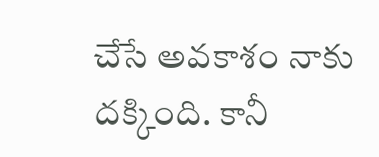చేసే అవ‌కాశం నాకు ద‌క్కింది. కానీ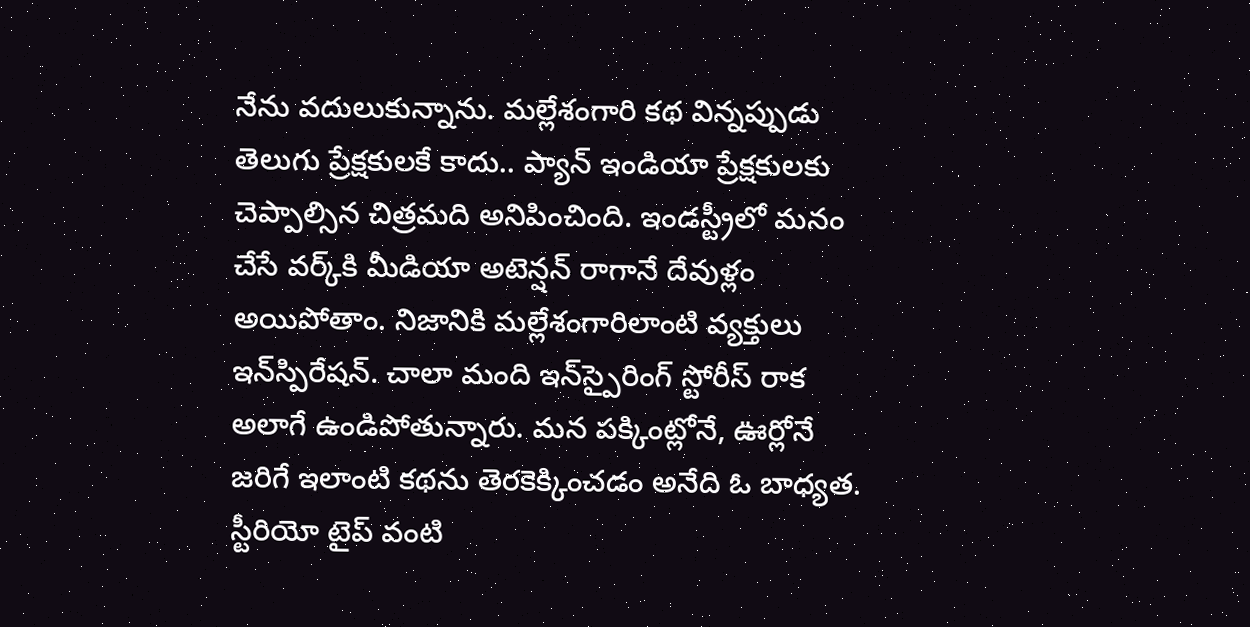నేను వ‌దులుకున్నాను. మ‌ల్లేశంగారి క‌థ విన్న‌ప్పుడు తెలుగు ప్రేక్ష‌కుల‌కే కాదు.. ప్యాన్ ఇండియా ప్రేక్ష‌కుల‌కు చెప్పాల్సిన చిత్ర‌మ‌ది అనిపించింది. ఇండ‌స్ట్రీలో మ‌నం చేసే వ‌ర్క్‌కి మీడియా అటెన్ష‌న్ రాగానే దేవుళ్లం అయిపోతాం. నిజానికి మ‌ల్లేశంగారిలాంటి వ్య‌క్తులు ఇన్‌స్పిరేష‌న్‌. చాలా మంది ఇన్‌స్పైరింగ్ స్టోరీస్ రాక అలాగే ఉండిపోతున్నారు. మ‌న ప‌క్కింట్లోనే, ఊర్లోనే జ‌రిగే ఇలాంటి క‌థ‌ను తెర‌కెక్కించ‌డం అనేది ఓ బాధ్య‌త‌. స్టీరియో టైప్ వంటి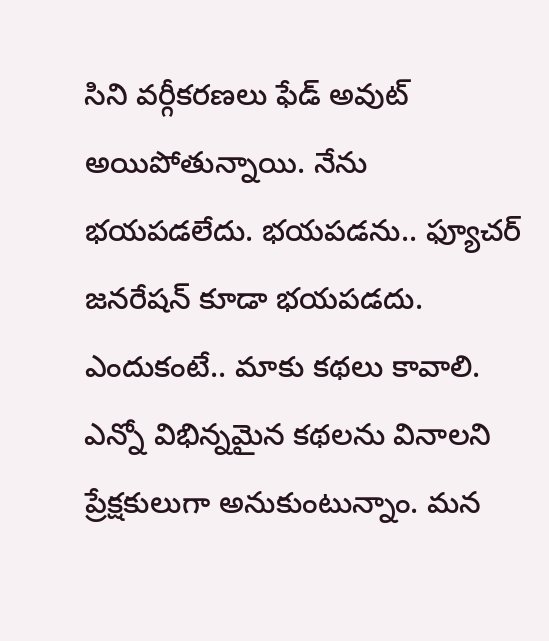సిని వ‌ర్గీక‌ర‌ణ‌లు ఫేడ్ అవుట్ అయిపోతున్నాయి. నేను భ‌య‌ప‌డ‌లేదు. భ‌య‌ప‌డ‌ను.. ఫ్యూచ‌ర్ జ‌న‌రేష‌న్ కూడా భ‌య‌ప‌డ‌దు. ఎందుకంటే.. మాకు క‌థ‌లు కావాలి. ఎన్నో విభిన్న‌మైన క‌థ‌ల‌ను వినాల‌ని ప్రేక్ష‌కులుగా అనుకుంటున్నాం. మ‌న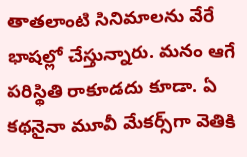తాత‌లాంటి సినిమాల‌ను వేరే భాష‌ల్లో చేస్తున్నారు. మ‌నం ఆగే ప‌రిస్థితి రాకూడ‌దు కూడా. ఏ క‌థ‌నైనా మూవీ మేక‌ర్స్‌గా వెతికి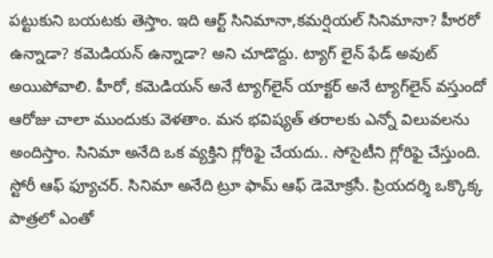ప‌ట్టుకుని బ‌య‌ట‌కు తెస్తాం. ఇది ఆర్ట్ సినిమానా,క‌మ‌ర్షియ‌ల్ సినిమానా? హీర‌రో ఉన్నాడా? క‌మెడియ‌న్ ఉన్నాడా? అని చూడొద్దు. ట్యాగ్ లైన్ ఫేడ్ అవుట్ అయిపోవాలి. హీరో, క‌మెడియ‌న్ అనే ట్యాగ్‌లైన్ యాక్ట‌ర్ అనే ట్యాగ్‌లైన్ వ‌స్తుందో ఆరోజు చాలా ముందుకు వెళ‌తాం. మ‌న భ‌విష్య‌త్ త‌రాల‌కు ఎన్నో విలువ‌ల‌ను అందిస్తాం. సినిమా అనేది ఒక వ్య‌క్తిని గ్లోరిఫై చేయ‌దు.. సోసైటీని గ్లోరిఫై చేస్తుంది. స్టోరీ ఆఫ్ ఫ్యూచ‌ర్‌. సినిమా అనేది ట్రూ ఫామ్ ఆఫ్ డెమోక్ర‌సీ. ప్రియ‌ద‌ర్శి ఒక్కొక్క పాత్ర‌లో ఎంతో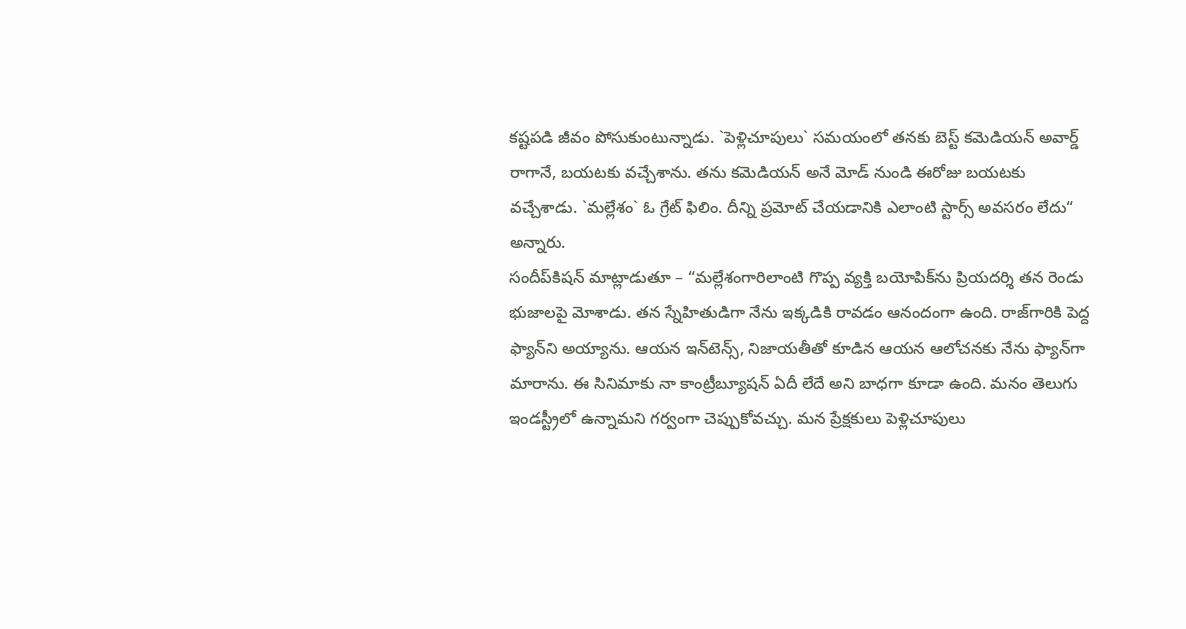క‌ష్ట‌ప‌డి జీవం పోసుకుంటున్నాడు. `పెళ్లిచూపులు` స‌మ‌యంలో త‌న‌కు బెస్ట్ క‌మెడియ‌న్ అవార్డ్ రాగానే, బ‌య‌ట‌కు వ‌చ్చేశాను. త‌ను క‌మెడియ‌న్ అనే మోడ్ నుండి ఈరోజు బ‌య‌ట‌కు వ‌చ్చేశాడు. `మ‌ల్లేశం` ఓ గ్రేట్ ఫిలిం. దీన్ని ప్ర‌మోట్ చేయ‌డానికి ఎలాంటి స్టార్స్ అవ‌స‌రం లేదు“ అన్నారు.
సందీప్‌కిష‌న్ మాట్లాడుతూ – “మ‌ల్లేశంగారిలాంటి గొప్ప వ్య‌క్తి బ‌యోపిక్‌ను ప్రియ‌ద‌ర్శి త‌న రెండు భుజాల‌పై మోశాడు. త‌న స్నేహితుడిగా నేను ఇక్క‌డికి రావ‌డం ఆనందంగా ఉంది. రాజ్‌గారికి పెద్ద ఫ్యాన్‌ని అయ్యాను. ఆయ‌న ఇన్‌టెన్స్‌, నిజాయ‌తీతో కూడిన ఆయ‌న ఆలోచ‌న‌కు నేను ఫ్యాన్‌గా మారాను. ఈ సినిమాకు నా కాంట్రీబ్యూష‌న్ ఏదీ లేదే అని బాధ‌గా కూడా ఉంది. మ‌నం తెలుగు ఇండ‌స్ట్రీలో ఉన్నామ‌ని గ‌ర్వంగా చెప్పుకోవ‌చ్చు. మ‌న ప్రేక్ష‌కులు పెళ్లిచూపులు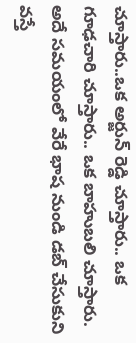చూస్తారు..ఒక అర్జున్ రెడ్డి చూస్తారు.. ఒక గూఢ‌చారి చూస్తారు.. ఒక బాహుబ‌లి చూస్తారు. అదే స‌మ‌యంలో వేరే భాష నుండి డ‌బ్ చేసుకుని వ‌స్తే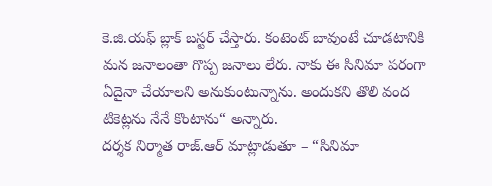కె.జి.య‌ఫ్ బ్లాక్ బ‌స్ట‌ర్ చేస్తారు. కంటెంట్ బావుంటే చూడ‌టానికి మ‌న జ‌నాలంతా గొప్ప జ‌నాలు లేరు. నాకు ఈ సినిమా పరంగా ఏదైనా చేయాల‌ని అనుకుంటున్నాను. అందుక‌ని తొలి వంద టికెట్ల‌ను నేనే కొంటాను“ అన్నారు.
ద‌ర్శ‌క నిర్మాత రాజ్‌.ఆర్ మాట్లాడుతూ – “సినిమా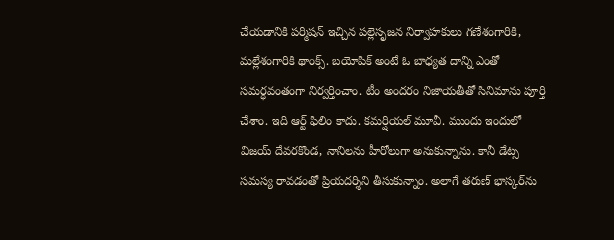చేయ‌డానికి ప‌ర్మిష‌న్ ఇచ్చిన ప‌ల్లెసృజ‌న నిర్వాహ‌కులు గ‌ణేశంగారికి, మ‌ల్లేశంగారికి థాంక్స్‌. బ‌యోపిక్ అంటే ఓ బాధ్య‌త దాన్ని ఎంతో స‌మ‌ర్ధ‌వంతంగా నిర్వ‌ర్తించాం. టీం అందరం నిజాయ‌తీతో సినిమాను పూర్తి చేశాం. ఇది ఆర్ట్ ఫిలిం కాదు. కమ‌ర్షియ‌ల్ మూవీ. ముందు ఇందులో విజ‌య్ దేవ‌ర‌కొండ‌, నానిల‌ను హీరోలుగా అనుకున్నాను. కానీ డేట్స స‌మ‌స్య రావ‌డంతో ప్రియ‌ద‌ర్శిని తీసుకున్నాం. అలాగే త‌రుణ్ భాస్క‌ర్‌ను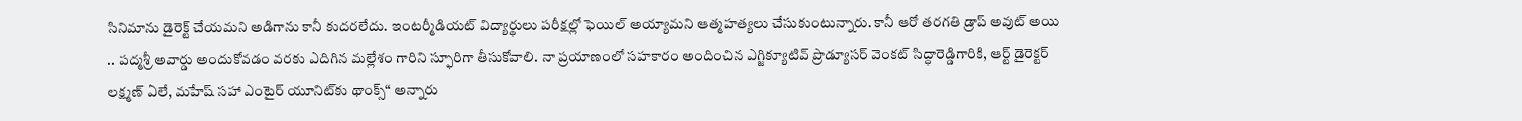సినిమాను డైరెక్ట్ చేయ‌మ‌ని అడిగాను కానీ కుద‌ర‌లేదు. ఇంట‌ర్మీడియ‌ట్ విద్యార్థులు ప‌రీక్ష‌ల్లో ఫెయిల్ అయ్యామ‌ని ఆత్మ‌హ‌త్య‌లు చేసుకుంటున్నారు. కానీ ఆరో త‌ర‌గ‌తి డ్రాప్ అవుట్ అయి .. ప‌ద్మ‌శ్రీ అవార్డు అందుకోవ‌డం వ‌ర‌కు ఎదిగిన మ‌ల్లేశం గారిని స్ఫూరిగా తీసుకోవాలి. నా ప్ర‌యాణంలో స‌హ‌కారం అందించిన ఎగ్జిక్యూటివ్ ప్రొడ్యూస‌ర్ వెంక‌ట్ సిద్ధారెడ్డిగారికి, ఆర్ట్ డైరెక్ట‌ర్ లక్ష్మణ్ ఏలే, మ‌హేష్ స‌హా ఎంటైర్ యూనిట్‌కు థాంక్స్‌“ అన్నారు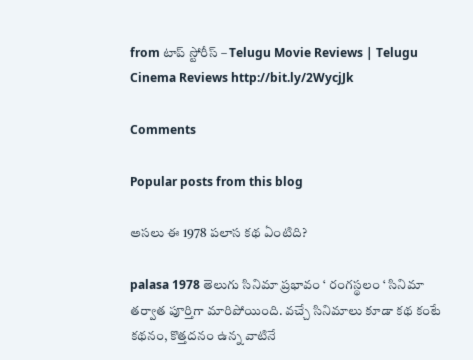from టాప్ స్టోరీస్ – Telugu Movie Reviews | Telugu Cinema Reviews http://bit.ly/2WycjJk

Comments

Popular posts from this blog

అసలు ఈ 1978 పలాస కథ ఏంటిది?

palasa 1978 తెలుగు సినిమా ప్రభావం ‘ రంగస్థలం ‘ సినిమా తర్వాత పూర్తిగా మారిపోయింది. వచ్చే సినిమాలు కూడా కథ కంటే కథనం, కొత్తదనం ఉన్న వాటినే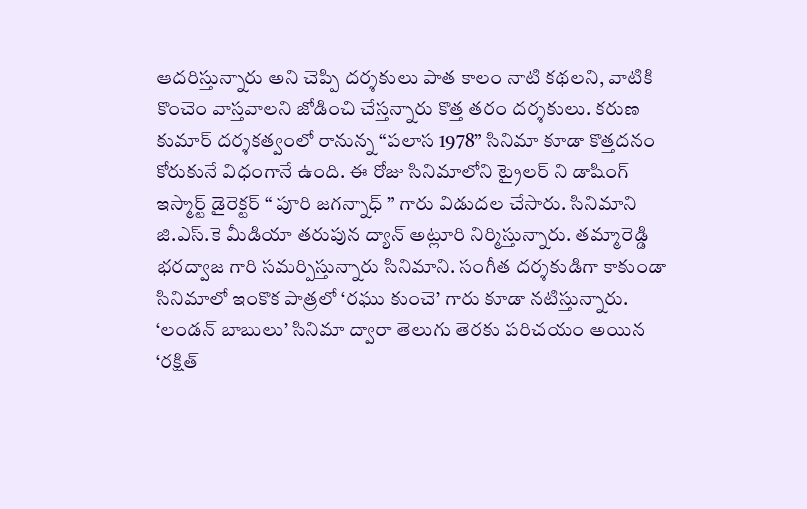ఆదరిస్తున్నారు అని చెప్పి దర్శకులు పాత కాలం నాటి కథలని, వాటికి  కొంచెం వాస్తవాలని జోడించి చేస్తన్నారు కొత్త తరం దర్శకులు. కరుణ కుమార్ దర్శకత్వంలో రానున్న “పలాస 1978” సినిమా కూడా కొత్తదనం కోరుకునే విధంగానే ఉంది. ఈ రోజు సినిమాలోని ట్రైలర్ ని డాషింగ్ ఇస్మార్ట్ డైరెక్టర్ “ పూరి జగన్నాధ్ ” గారు విడుదల చేసారు. సినిమాని జి.ఎస్.కె మీడియా తరుపున ద్యాన్ అట్లూరి నిర్మిస్తున్నారు. తమ్మారెడ్డి భరద్వాజ గారి సమర్పిస్తున్నారు సినిమాని. సంగీత దర్శకుడిగా కాకుండా సినిమాలో ఇంకొక పాత్రలో ‘రఘు కుంచె’ గారు కూడా నటిస్తున్నారు. ‘లండన్ బాబులు’ సినిమా ద్వారా తెలుగు తెరకు పరిచయం అయిన ‘రక్షిత్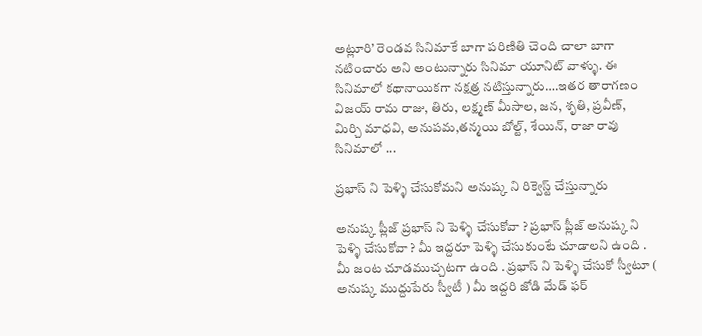అట్లూరి’ రెండవ సినిమాకే బాగా పరిణితి చెంది చాలా బాగా నటించారు అని అంటున్నారు సినిమా యూనిట్ వాళ్ళు. ఈ సినిమాలో కథానాయికగా నక్షత్ర నటిస్తున్నారు….ఇతర తారాగణం విజయ్ రామ రాజు, తిరు, లక్ష్మణ్ మీసాల, జన, శృతి, ప్రవీణ్, మిర్చి మాధవి, అనుపమ,తన్మయి బోల్ట్, శేయిన్, రాజా రావు  సినిమాలో ...

ప్రభాస్ ని పెళ్ళి చేసుకోమని అనుష్క ని రిక్వెస్ట్ చేస్తున్నారు

అనుష్క ప్లీజ్ ప్రభాస్ ని పెళ్ళి చేసుకోవా ? ప్రభాస్ ప్లీజ్ అనుష్క ని పెళ్ళి చేసుకోవా ? మీ ఇద్దరూ పెళ్ళి చేసుకుంటే చూడాలని ఉంది . మీ జంట చూడముచ్చటగా ఉంది . ప్రభాస్ ని పెళ్ళి చేసుకో స్వీటూ ( అనుష్క ముద్దుపేరు స్వీటీ ) మీ ఇద్దరి జోడి మేడ్ ఫర్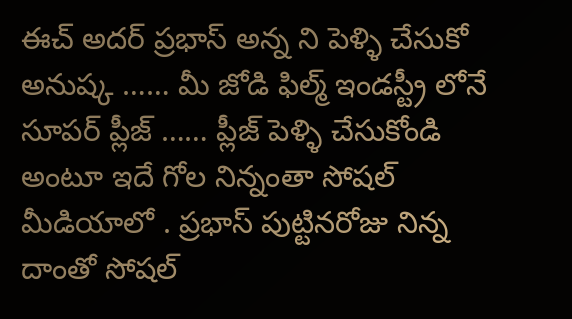ఈచ్ అదర్ ప్రభాస్ అన్న ని పెళ్ళి చేసుకో అనుష్క …… మీ జోడి ఫిల్మ్ ఇండస్ట్రీ లోనే సూపర్ ప్లీజ్ …… ప్లీజ్ పెళ్ళి చేసుకోండి అంటూ ఇదే గోల నిన్నంతా సోషల్ మీడియాలో . ప్రభాస్ పుట్టినరోజు నిన్న దాంతో సోషల్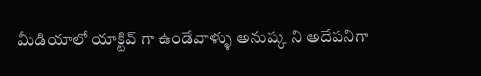మీడియాలో యాక్టివ్ గా ఉండేవాళ్ళు అనుష్క ని అదేపనిగా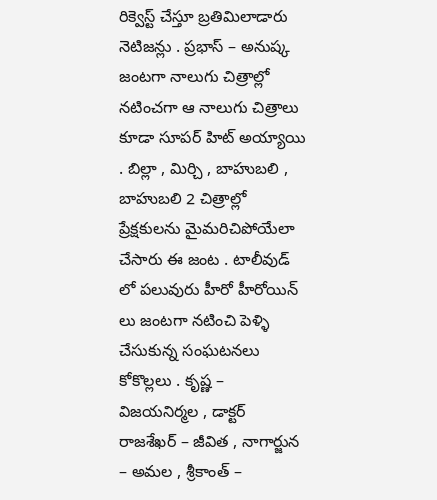రిక్వెస్ట్ చేస్తూ బ్రతిమిలాడారు నెటిజన్లు . ప్రభాస్ – అనుష్క జంటగా నాలుగు చిత్రాల్లో నటించగా ఆ నాలుగు చిత్రాలు కూడా సూపర్ హిట్ అయ్యాయి . బిల్లా , మిర్చి , బాహుబలి , బాహుబలి 2 చిత్రాల్లో ప్రేక్షకులను మైమరిచిపోయేలా చేసారు ఈ జంట . టాలీవుడ్ లో పలువురు హీరో హీరోయిన్ లు జంటగా నటించి పెళ్ళి చేసుకున్న సంఘటనలు కోకొల్లలు . కృష్ణ – విజయనిర్మల , డాక్టర్ రాజశేఖర్ – జీవిత , నాగార్జున – అమల , శ్రీకాంత్ –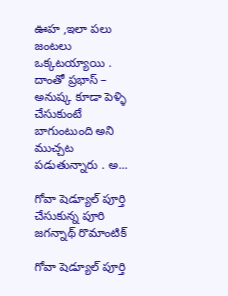ఊహ ,ఇలా పలు జంటలు ఒక్కటయ్యాయి . దాంతో ప్రభాస్ – అనుష్క కూడా పెళ్ళి చేసుకుంటే బాగుంటుంది అని ముచ్చట పడుతున్నారు . అ...

గోవా షెడ్యూల్ పూర్తి చేసుకున్న పూరి జగన్నాథ్ రొమాంటిక్

గోవా షెడ్యూల్ పూర్తి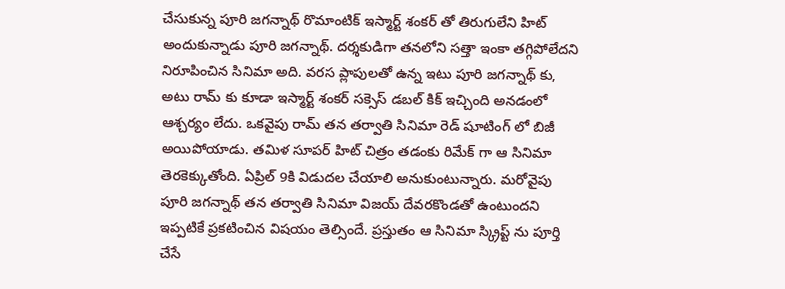చేసుకున్న పూరి జగన్నాథ్ రొమాంటిక్ ఇస్మార్ట్ శంకర్ తో తిరుగులేని హిట్ అందుకున్నాడు పూరి జగన్నాథ్. దర్శకుడిగా తనలోని సత్తా ఇంకా తగ్గిపోలేదని నిరూపించిన సినిమా అది. వరస ప్లాపులతో ఉన్న ఇటు పూరి జగన్నాథ్ కు, అటు రామ్ కు కూడా ఇస్మార్ట్ శంకర్ సక్సెస్ డబల్ కిక్ ఇచ్చింది అనడంలో ఆశ్చర్యం లేదు. ఒకవైపు రామ్ తన తర్వాతి సినిమా రెడ్ షూటింగ్ లో బిజీ అయిపోయాడు. తమిళ సూపర్ హిట్ చిత్రం తడంకు రిమేక్ గా ఆ సినిమా తెరకెక్కుతోంది. ఏప్రిల్ 9కి విడుదల చేయాలి అనుకుంటున్నారు. మరోవైపు పూరి జగన్నాథ్ తన తర్వాతి సినిమా విజయ్ దేవరకొండతో ఉంటుందని ఇప్పటికే ప్రకటించిన విషయం తెల్సిందే. ప్రస్తుతం ఆ సినిమా స్క్రిప్ట్ ను పూర్తి చేసే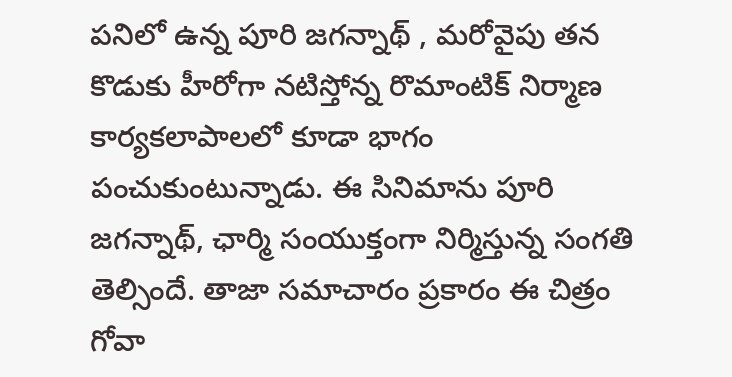పనిలో ఉన్న పూరి జగన్నాథ్ , మరోవైపు తన కొడుకు హీరోగా నటిస్తోన్న రొమాంటిక్ నిర్మాణ కార్యకలాపాలలో కూడా భాగం పంచుకుంటున్నాడు. ఈ సినిమాను పూరి జగన్నాథ్, ఛార్మి సంయుక్తంగా నిర్మిస్తున్న సంగతి తెల్సిందే. తాజా సమాచారం ప్రకారం ఈ చిత్రం గోవా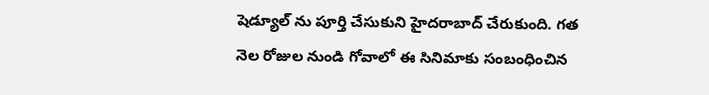షెడ్యూల్ ను పూర్తి చేసుకుని హైదరాబాద్ చేరుకుంది. గత నెల రోజుల నుండి గోవాలో ఈ సినిమాకు సంబంధించిన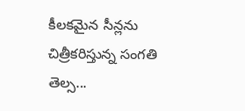కీలకమైన సీన్లను చిత్రీకరిస్తున్న సంగతి తెల్స...